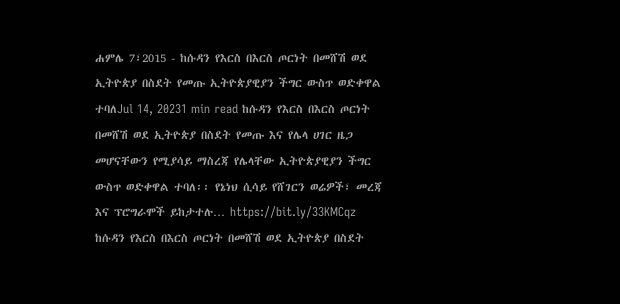ሐምሌ 7፣2015 - ከሱዳን የእርስ በእርስ ጦርነት በመሸሽ ወደ ኢትዮጵያ በስደት የመጡ ኢትዮጵያዊያን ችግር ውስጥ ወድቀዋል ተባለJul 14, 20231 min read ከሱዳን የእርስ በእርስ ጦርነት በመሸሽ ወደ ኢትዮጵያ በስደት የመጡ እና የሌላ ሀገር ዜጋ መሆናቸውን የሚያሳይ ማስረጃ የሌላቸው ኢትዮጵያዊያን ችግር ውስጥ ወድቀዋል ተባለ፡፡ የኔነህ ሲሳይ የሸገርን ወሬዎች፣ መረጃ እና ፕሮግራሞች ይከታተሉ… https://bit.ly/33KMCqz
ከሱዳን የእርስ በእርስ ጦርነት በመሸሽ ወደ ኢትዮጵያ በስደት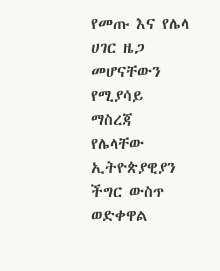የመጡ እና የሌላ ሀገር ዜጋ መሆናቸውን የሚያሳይ ማስረጃ የሌላቸው ኢትዮጵያዊያን ችግር ውስጥ ወድቀዋል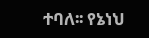ተባለ፡፡ የኔነህ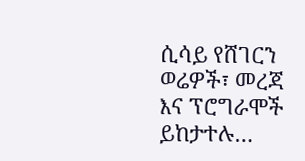ሲሳይ የሸገርን ወሬዎች፣ መረጃ እና ፕሮግራሞች ይከታተሉ…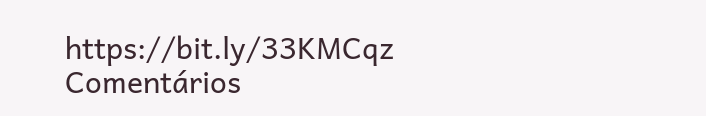https://bit.ly/33KMCqz
Comentários